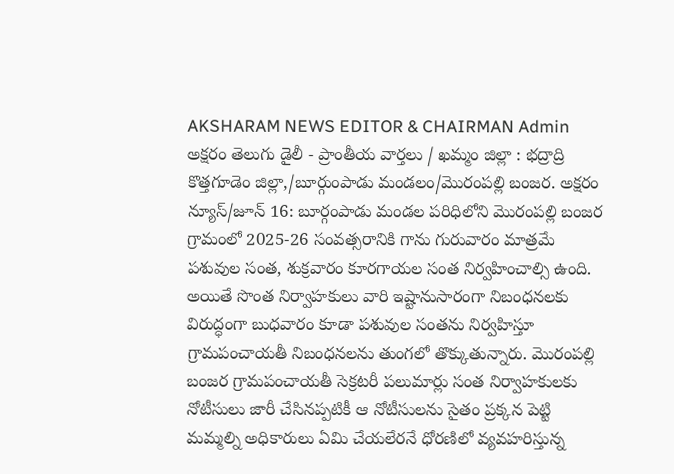AKSHARAM NEWS EDITOR & CHAIRMAN Admin
అక్షరం తెలుగు డైలీ - ప్రాంతీయ వార్తలు / ఖమ్మం జిల్లా : భద్రాద్రి కొత్తగూడెం జిల్లా,/బూర్గుంపాడు మండలం/మొరంపల్లి బంజర. అక్షరం న్యూస్/జూన్ 16: బూర్గంపాడు మండల పరిధిలోని మొరంపల్లి బంజర గ్రామంలో 2025-26 సంవత్సరానికి గాను గురువారం మాత్రమే పశువుల సంత, శుక్రవారం కూరగాయల సంత నిర్వహించాల్సి ఉంది. అయితే సొంత నిర్వాహకులు వారి ఇష్టానుసారంగా నిబంధనలకు విరుద్ధంగా బుధవారం కూడా పశువుల సంతను నిర్వహిస్తూ గ్రామపంచాయతీ నిబంధనలను తుంగలో తొక్కుతున్నారు. మొరంపల్లి బంజర గ్రామపంచాయతీ సెక్రటరీ పలుమార్లు సంత నిర్వాహకులకు నోటీసులు జారీ చేసినప్పటికీ ఆ నోటీసులను సైతం ప్రక్కన పెట్టి మమ్మల్ని అధికారులు ఏమి చేయలేరనే ధోరణిలో వ్యవహరిస్తున్న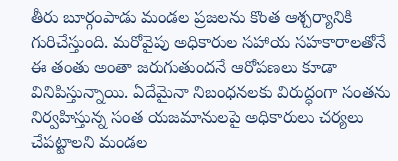తీరు బూర్గంపాడు మండల ప్రజలను కొంత ఆశ్చర్యానికి గురిచేస్తుంది. మరోవైపు అధికారుల సహాయ సహకారాలతోనే ఈ తంతు అంతా జరుగుతుందనే ఆరోపణలు కూడా వినిపిస్తున్నాయి. ఏదేమైనా నిబంధనలకు విరుద్ధంగా సంతను నిర్వహిస్తున్న సంత యజమానులపై అధికారులు చర్యలు చేపట్టాలని మండల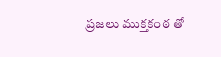ప్రజలు ముక్తకంఠ తో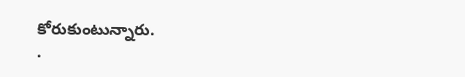కోరుకుంటున్నారు.
.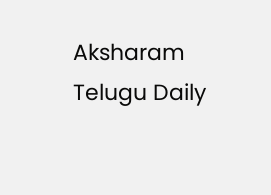Aksharam Telugu Daily